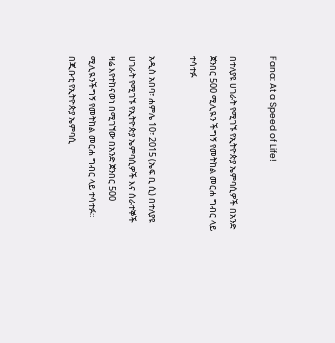Fana: At a Speed of Life!

በተለያዩ ሀገራት የሚገኙ የኢትዮጵያ ኤምባሲዎች በአንድ ጀንበር 500 ሚሊዪን ችግኝ የመትከል መርሐ ግብር ላይ ተሳተፉ

አዲስ አበባ፣ ሐምሌ 10፣ 2015 (ኤፍ ቢ ሲ) በተለያዩ ሀገራት የሚገኙ የኢትዮጵያ ኤምባሲዎች እና ሰራተኞች ዛሬ እየተከናወነ በሚገኘው በአንድ ጀንበር 500 ሚሊዪንችግኝ የመትከል መርሐ ግብር ላይ ተሳተፉ። በጂቡቲ የኢትዮጵያ ኤምባሲ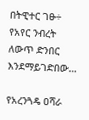በትዊተር ገፁ÷ የአየር ንብረት ለውጥ ድንበር እንደማይገድበው…

የአረንጓዴ ዐሻራ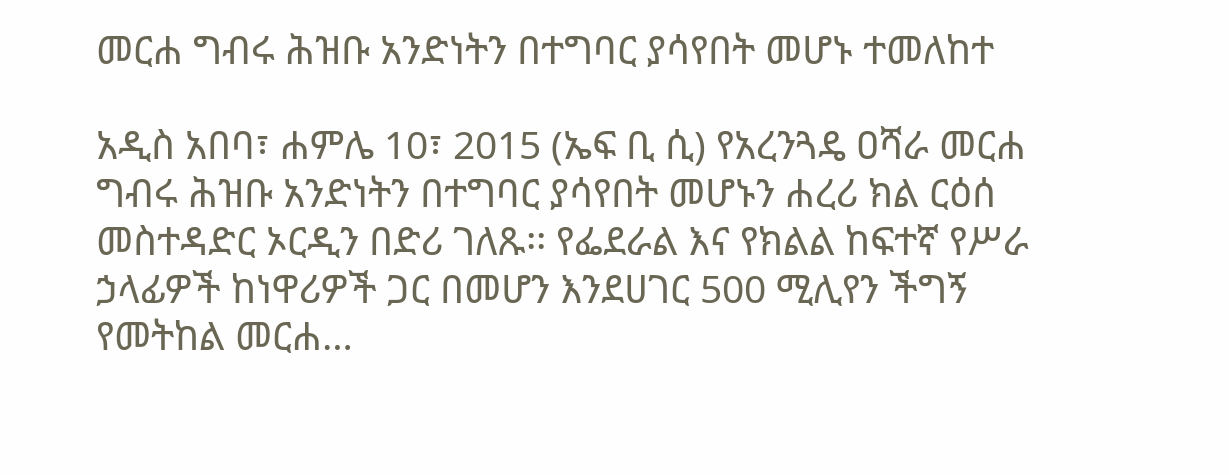መርሐ ግብሩ ሕዝቡ አንድነትን በተግባር ያሳየበት መሆኑ ተመለከተ

አዲስ አበባ፣ ሐምሌ 10፣ 2015 (ኤፍ ቢ ሲ) የአረንጓዴ ዐሻራ መርሐ ግብሩ ሕዝቡ አንድነትን በተግባር ያሳየበት መሆኑን ሐረሪ ክል ርዕሰ መስተዳድር ኦርዲን በድሪ ገለጹ፡፡ የፌደራል እና የክልል ከፍተኛ የሥራ ኃላፊዎች ከነዋሪዎች ጋር በመሆን እንደሀገር 500 ሚሊየን ችግኝ የመትከል መርሐ…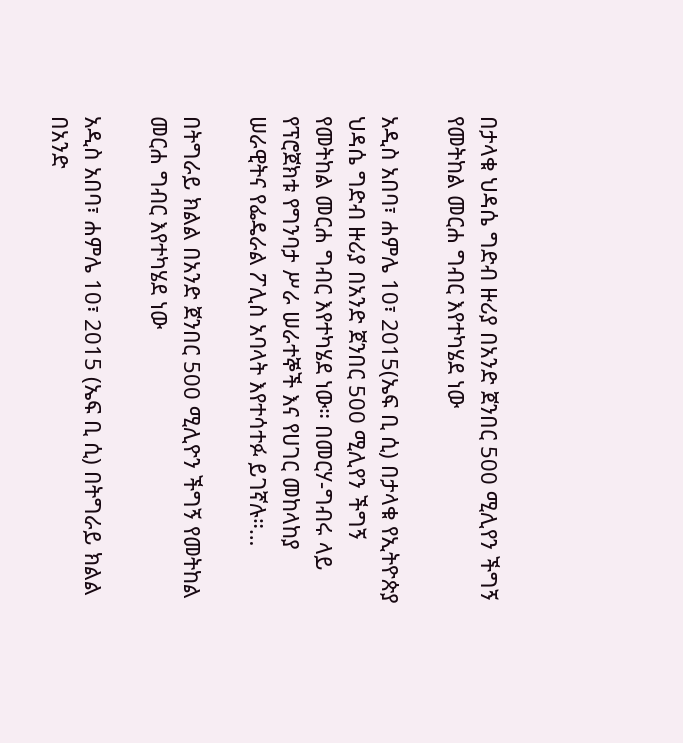በታላቁ ህዳሴ ግድብ ዙሪያ በአንድ ጀንበር 500 ሚሊየን ችግኝ የመትከል መርሐ ግብር እየተካሄደ ነው

አዲስ አበባ፣ ሐምሌ 10፣ 2015(ኤፍ ቢ ሲ) በታላቁ የኢትዮጵያ ህዳሴ ግድብ ዙሪያ በአንድ ጀንበር 500 ሚሊየን ችግኝ የመትከል መርሐ ግብር እየተካሄደ ነው። በመርሃ-ግብሩ ላይ የፕሮጀክቱ የግንባታ ሥራ ሠራተኞች እና የሀገር መከላከያ ሠራዊትና የፌዴራል ፖሊስ አባላት እየተሳተፉ ይገኛሉ።…

በትግራይ ክልል በአንድ ጀንበር 500 ሚሊዮን ችግኝ የመትከል መርሐ ግብር እየተካሄደ ነው

አዲስ አበባ፣ ሐምሌ 10፣ 2015 (ኤፍ ቢ ሲ) በትግራይ ክልል በአንድ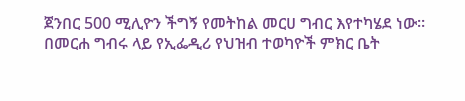ጀንበር 500 ሚሊዮን ችግኝ የመትከል መርሀ ግብር እየተካሄደ ነው። በመርሐ ግብሩ ላይ የኢፌዲሪ የህዝብ ተወካዮች ምክር ቤት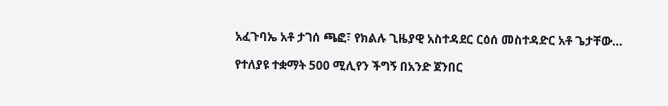አፈጉባኤ አቶ ታገሰ ጫፎ፣ የክልሉ ጊዜያዊ አስተዳደር ርዕሰ መስተዳድር አቶ ጌታቸው…

የተለያዩ ተቋማት 500 ሚሊየን ችግኝ በአንድ ጀንበር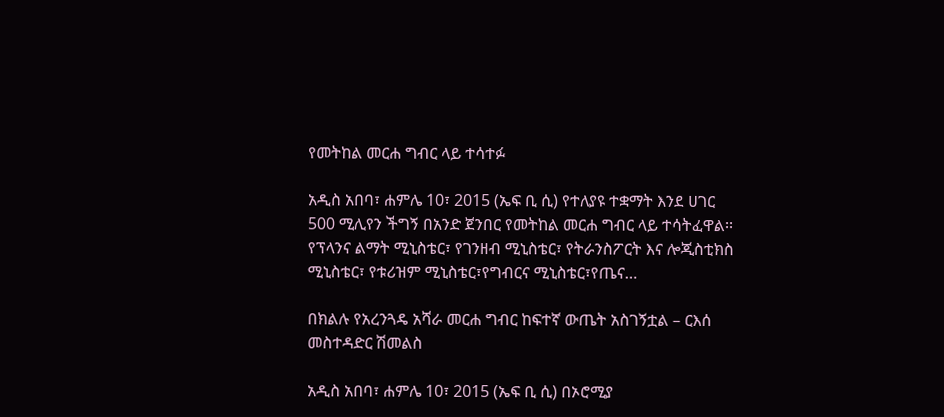የመትከል መርሐ ግብር ላይ ተሳተፉ

አዲስ አበባ፣ ሐምሌ 10፣ 2015 (ኤፍ ቢ ሲ) የተለያዩ ተቋማት እንደ ሀገር 500 ሚሊየን ችግኝ በአንድ ጀንበር የመትከል መርሐ ግብር ላይ ተሳትፈዋል፡፡ የፕላንና ልማት ሚኒስቴር፣ የገንዘብ ሚኒስቴር፣ የትራንስፖርት እና ሎጂስቲክስ ሚኒስቴር፣ የቱሪዝም ሚኒስቴር፣የግብርና ሚኒስቴር፣የጤና…

በክልሉ የአረንጓዴ አሻራ መርሐ ግብር ከፍተኛ ውጤት አስገኝቷል – ርእሰ መስተዳድር ሽመልስ

አዲስ አበባ፣ ሐምሌ 10፣ 2015 (ኤፍ ቢ ሲ) በኦሮሚያ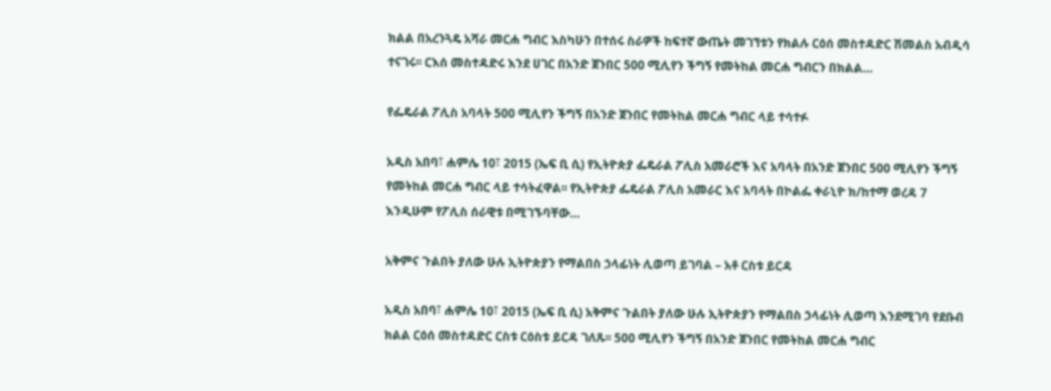ክልል በአረንጓዴ አሻራ መርሐ ግብር እስካሁን በተሰሩ ስራዎች ከፍተኛ ውጤት መገኘቱን የክልሉ ርዕሰ መስተዳድር ሽመልስ አብዲሳ ተናገሩ፡፡ ርእሰ መስተዳድሩ እንደ ሀገር በአንድ ጀንበር 500 ሚሊየን ችግኝ የመትከል መርሐ ግብርን በክልል…

የፌዴራል ፖሊስ አባላት 500 ሚሊየን ችግኝ በአንድ ጀንበር የመትከል መርሐ ግብር ላይ ተሳተፉ

አዲስ አበባ፣ ሐምሌ 10፣ 2015 (ኤፍ ቢ ሲ) የኢትዮጵያ ፌዴራል ፖሊስ አመራሮች እና አባላት በአንድ ጀንበር 500 ሚሊየን ችግኝ የመትከል መርሐ ግብር ላይ ተሳትፈዋል፡፡ የኢትዮጵያ ፌዴራል ፖሊስ አመራር እና አባላት በኮልፌ ቀራኒዮ ክ/ከተማ ወረዳ 7 እንዲሁም የፖሊስ ሰራዊቱ በሚገኙባቸው…

አቅምና ጉልበት ያለው ሁሉ ኢትዮጵያን የማልበስ ኃላፊነት ሊወጣ ይገባል – አቶ ርስቱ ይርዳ

አዲስ አበባ፣ ሐምሌ 10፣ 2015 (ኤፍ ቢ ሲ) አቅምና ጉልበት ያለው ሁሉ ኢትዮጵያን የማልበስ ኃላፊነት ሊወጣ እንደሚገባ የደቡብ ክልል ርዕሰ መስተዳድር ርስቱ ርዕስቱ ይርዳ ገለጹ፡፡ 500 ሚሊየን ችግኝ በአንድ ጀንበር የመትከል መርሐ ግብር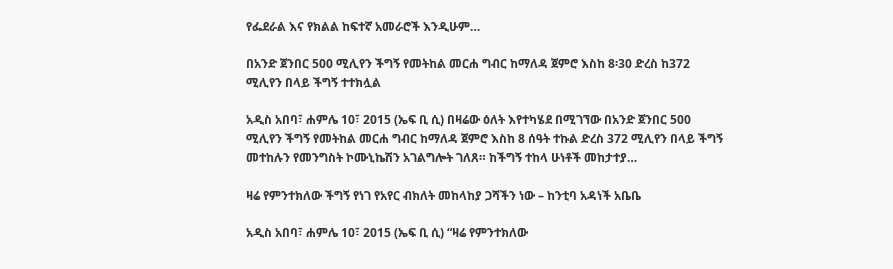የፌደራል እና የክልል ከፍተኛ አመራሮች እንዲሁም…

በአንድ ጀንበር 500 ሚሊየን ችግኝ የመትከል መርሐ ግብር ከማለዳ ጀምሮ እስከ 8፡30 ድረስ ከ372 ሚሊየን በላይ ችግኝ ተተክሏል

አዲስ አበባ፣ ሐምሌ 10፣ 2015 (ኤፍ ቢ ሲ) በዛሬው ዕለት እየተካሄደ በሚገኘው በአንድ ጀንበር 500 ሚሊየን ችግኝ የመትከል መርሐ ግብር ከማለዳ ጀምሮ እስከ 8 ሰዓት ተኩል ድረስ 372 ሚሊየን በላይ ችግኝ መተከሉን የመንግስት ኮሙኒኬሽን አገልግሎት ገለጸ። ከችግኝ ተከላ ሁነቶች መከታተያ…

ዛሬ የምንተክለው ችግኝ የነገ የአየር ብክለት መከላከያ ጋሻችን ነው – ከንቲባ አዳነች አቤቤ

አዲስ አበባ፣ ሐምሌ 10፣ 2015 (ኤፍ ቢ ሲ) “ዛሬ የምንተክለው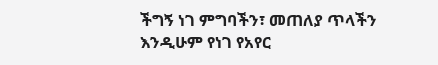ችግኝ ነገ ምግባችን፣ መጠለያ ጥላችን እንዲሁም የነገ የአየር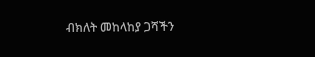ብክለት መከላከያ ጋሻችን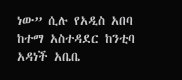ነው” ሲሉ የአዲስ አበባ ከተማ አስተዳደር ከንቲባ አዳነች አቤቤ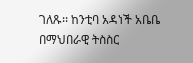ገለጹ፡፡ ከንቲባ አዳነች አቤቤ በማህበራዊ ትስስር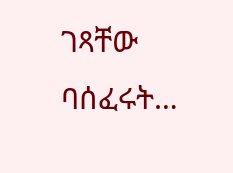ገጻቸው ባሰፈሩት…